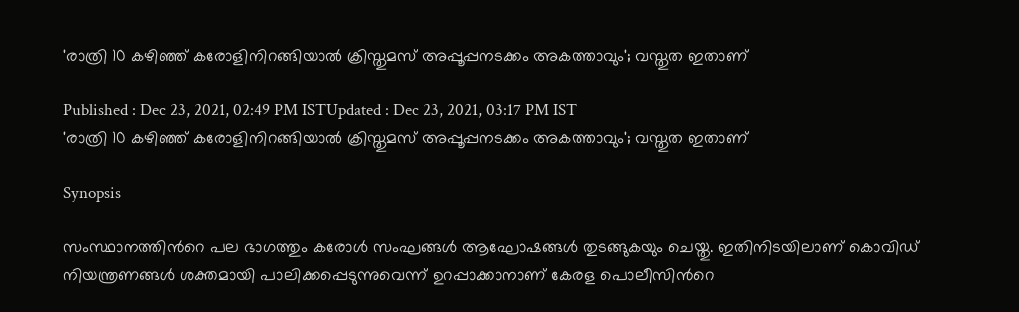'രാത്രി 10 കഴിഞ്ഞ് കരോളിനിറങ്ങിയാല്‍ ക്രിസ്തുമസ് അപ്പൂപ്പനടക്കം അകത്താവും'; വസ്തുത ഇതാണ്

Published : Dec 23, 2021, 02:49 PM ISTUpdated : Dec 23, 2021, 03:17 PM IST
'രാത്രി 10 കഴിഞ്ഞ് കരോളിനിറങ്ങിയാല്‍ ക്രിസ്തുമസ് അപ്പൂപ്പനടക്കം അകത്താവും'; വസ്തുത ഇതാണ്

Synopsis

സംസ്ഥാനത്തിന്‍റെ പല ഭാഗത്തും കരോള്‍ സംഘങ്ങള്‍ ആഘോഷങ്ങള്‍ തുടങ്ങുകയും ചെയ്തു. ഇതിനിടയിലാണ് കൊവിഡ് നിയന്ത്രണങ്ങള്‍ ശക്തമായി പാലിക്കപ്പെടുന്നുവെന്ന് ഉറപ്പാക്കാനാണ് കേരള പൊലീസിന്‍റെ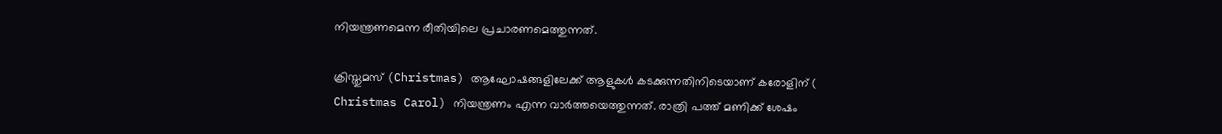നിയന്ത്രണമെന്ന രീതിയിലെ പ്രചാരണമെത്തുന്നത്.

ക്രിസ്തുമസ് (Christmas) ആഘോഷങ്ങളിലേക്ക് ആളുകള്‍ കടക്കുന്നതിനിടെയാണ് കരോളിന് ( Christmas Carol) നിയന്ത്രണം എന്ന വാര്‍ത്തയെത്തുന്നത്. രാത്രി പത്ത് മണിക്ക് ശേഷം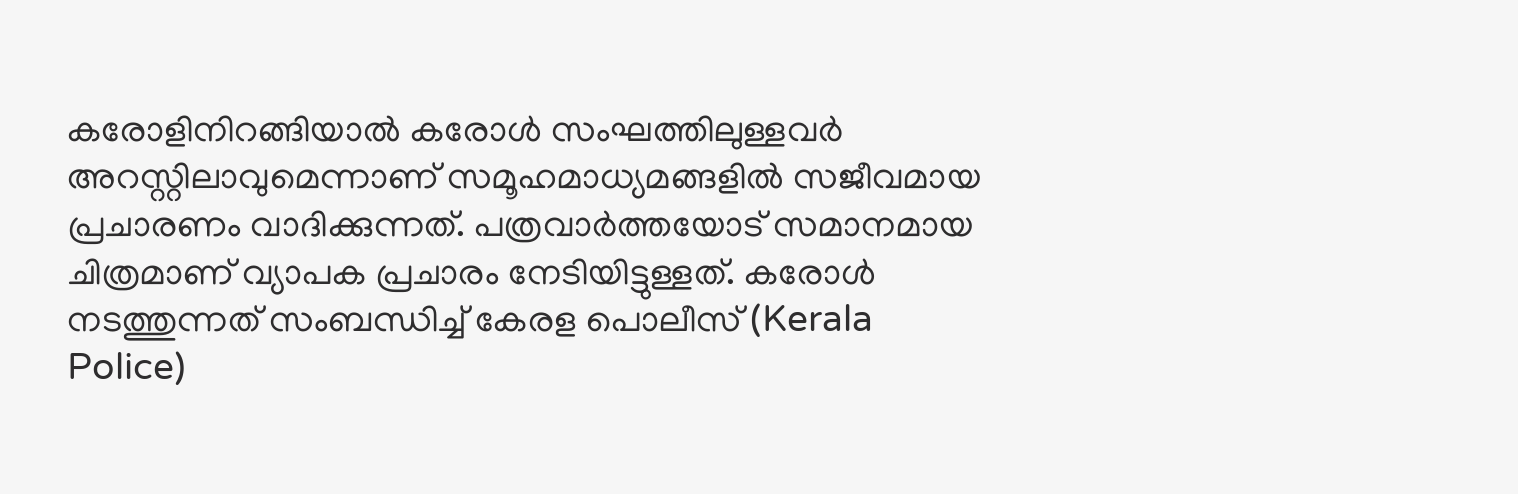കരോളിനിറങ്ങിയാല്‍ കരോള്‍ സംഘത്തിലുള്ളവര്‍ അറസ്റ്റിലാവുമെന്നാണ് സമൂഹമാധ്യമങ്ങളില്‍ സജീവമായ പ്രചാരണം വാദിക്കുന്നത്. പത്രവാര്‍ത്തയോട് സമാനമായ ചിത്രമാണ് വ്യാപക പ്രചാരം നേടിയിട്ടുള്ളത്. കരോള്‍ നടത്തുന്നത് സംബന്ധിച്ച് കേരള പൊലീസ് (Kerala Police)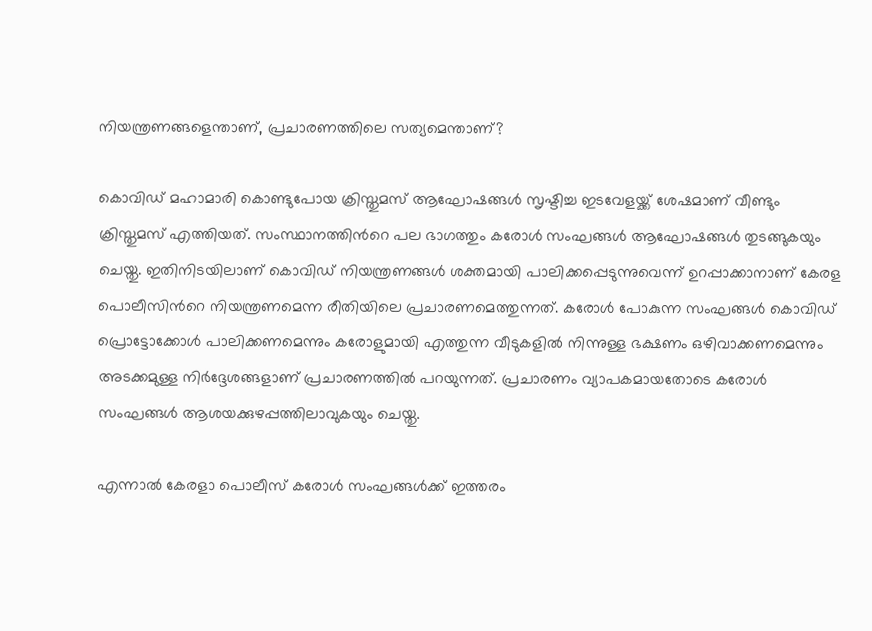നിയന്ത്രണങ്ങളെന്താണ്, പ്രചാരണത്തിലെ സത്യമെന്താണ്?

കൊവിഡ് മഹാമാരി കൊണ്ടുപോയ ക്രിസ്തുമസ് ആഘോഷങ്ങള്‍ സൃഷ്ടിച്ച ഇടവേളയ്ക്ക് ശേഷമാണ് വീണ്ടും ക്രിസ്തുമസ് എത്തിയത്. സംസ്ഥാനത്തിന്‍റെ പല ഭാഗത്തും കരോള്‍ സംഘങ്ങള്‍ ആഘോഷങ്ങള്‍ തുടങ്ങുകയും ചെയ്തു. ഇതിനിടയിലാണ് കൊവിഡ് നിയന്ത്രണങ്ങള്‍ ശക്തമായി പാലിക്കപ്പെടുന്നുവെന്ന് ഉറപ്പാക്കാനാണ് കേരള പൊലീസിന്‍റെ നിയന്ത്രണമെന്ന രീതിയിലെ പ്രചാരണമെത്തുന്നത്. കരോള്‍ പോകുന്ന സംഘങ്ങള്‍ കൊവിഡ് പ്രൊട്ടോക്കോള്‍ പാലിക്കണമെന്നും കരോളുമായി എത്തുന്ന വീടുകളില്‍ നിന്നുള്ള ഭക്ഷണം ഒഴിവാക്കണമെന്നും അടക്കമുള്ള നിര്‍ദ്ദേശങ്ങളാണ് പ്രചാരണത്തില്‍ പറയുന്നത്. പ്രചാരണം വ്യാപകമായതോടെ കരോള്‍ സംഘങ്ങള്‍ ആശയക്കുഴപ്പത്തിലാവുകയും ചെയ്തു.

എന്നാല്‍ കേരളാ പൊലീസ് കരോള്‍ സംഘങ്ങള്‍ക്ക് ഇത്തരം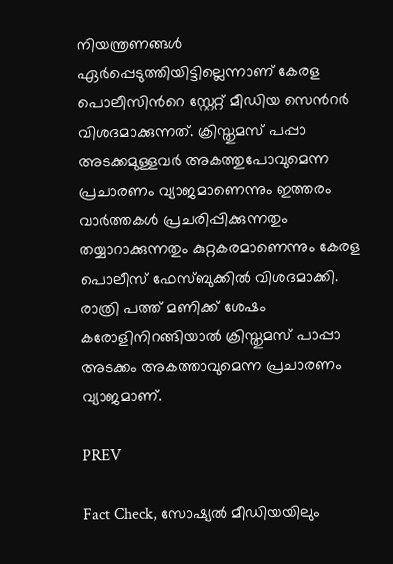നിയന്ത്രണങ്ങള്‍ ഏര്‍പ്പെടുത്തിയിട്ടില്ലെന്നാണ് കേരള പൊലീസിന്‍റെ സ്റ്റേറ്റ് മീഡിയ സെന്‍റര്‍ വിശദമാക്കുന്നത്. ക്രിസ്തുമസ് പപ്പാ അടക്കമുള്ളവര്‍ അകത്തുപോവുമെന്ന പ്രചാരണം വ്യാജമാണെന്നും ഇത്തരം വാര്‍ത്തകള്‍ പ്രചരിപ്പിക്കുന്നതും തയ്യാറാക്കുന്നതും കുറ്റകരമാണെന്നും കേരള പൊലീസ് ഫേസ്ബുക്കില്‍ വിശദമാക്കി. രാത്രി പത്ത് മണിക്ക് ശേഷം കരോളിനിറങ്ങിയാല്‍ ക്രിസ്തുമസ് പാപ്പാ അടക്കം അകത്താവുമെന്ന പ്രചാരണം വ്യാജമാണ്.

PREV

Fact Check, സോഷ്യൽ മീഡിയയിലും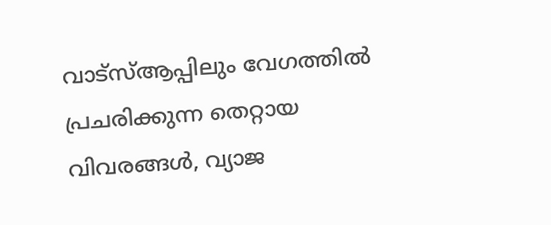വാട്സ്ആപ്പിലും വേഗത്തിൽ പ്രചരിക്കുന്ന തെറ്റായ വിവരങ്ങൾ, വ്യാജ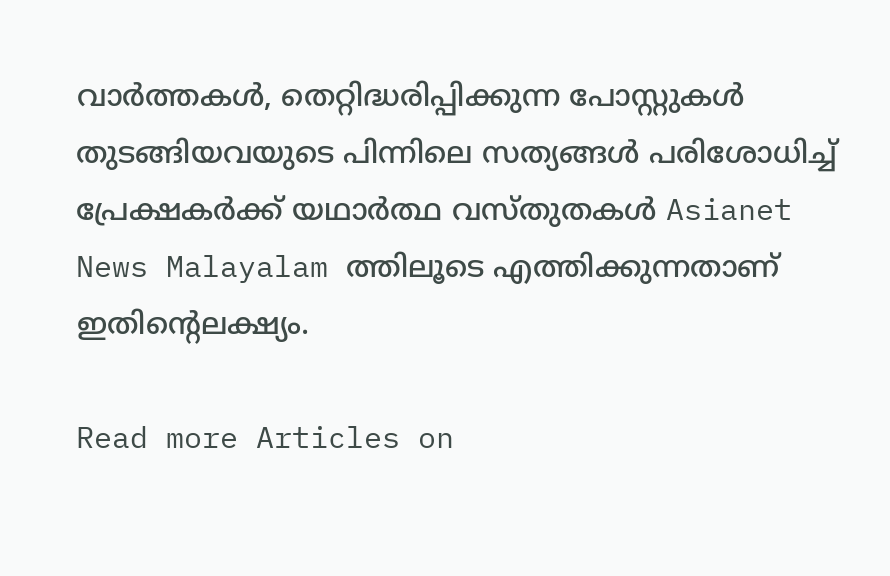വാർത്തകൾ, തെറ്റിദ്ധരിപ്പിക്കുന്ന പോസ്റ്റുകൾ തുടങ്ങിയവയുടെ പിന്നിലെ സത്യങ്ങൾ പരിശോധിച്ച് പ്രേക്ഷകർക്ക് യഥാർത്ഥ വസ്തുതകൾ Asianet News Malayalam ത്തിലൂടെ എത്തിക്കുന്നതാണ് ഇതിന്‍റെലക്ഷ്യം.

Read more Articles on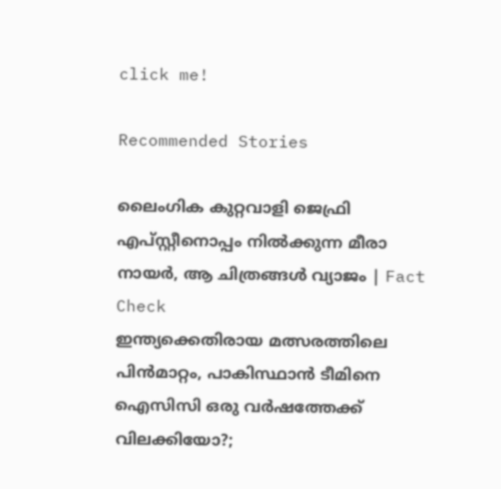click me!

Recommended Stories

ലൈംഗിക കുറ്റവാളി ജെഫ്രി എപ്‌സ്റ്റീനൊപ്പം നില്‍ക്കുന്ന മീരാ നായർ, ആ ചിത്രങ്ങള്‍ വ്യാജം | Fact Check
ഇന്ത്യക്കെതിരായ മത്സരത്തിലെ പിന്‍മാറ്റം, പാകിസ്ഥാൻ ടീമിനെ ഐസിസി ഒരു വര്‍ഷത്തേക്ക് വിലക്കിയോ?;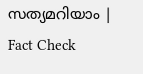സത്യമറിയാം ‌‌| Fact Check